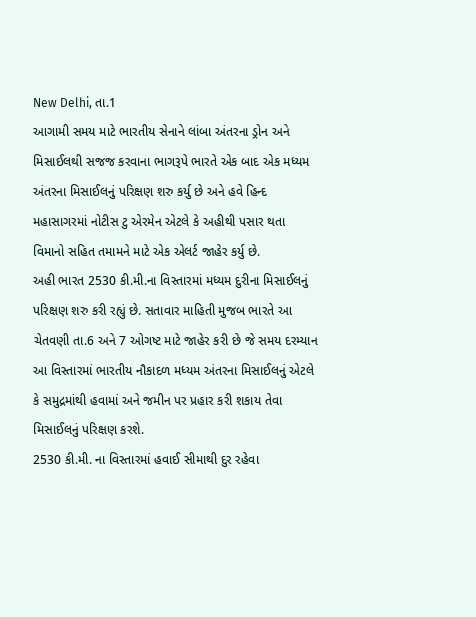New Delhi, તા.1
આગામી સમય માટે ભારતીય સેનાને લાંબા અંતરના ડ્રોન અને મિસાઈલથી સજજ કરવાના ભાગરૂપે ભારતે એક બાદ એક મધ્યમ અંતરના મિસાઈલનું પરિક્ષણ શરુ કર્યુ છે અને હવે હિન્દ મહાસાગરમાં નોટીસ ટુ એરમેન એટલે કે અહીથી પસાર થતા વિમાનો સહિત તમામને માટે એક એલર્ટ જાહેર કર્યુ છે.
અહી ભારત 2530 કી.મી.ના વિસ્તારમાં મધ્યમ દુરીના મિસાઈલનું પરિક્ષણ શરુ કરી રહ્યું છે. સતાવાર માહિતી મુજબ ભારતે આ ચેતવણી તા.6 અને 7 ઓગષ્ટ માટે જાહેર કરી છે જે સમય દરમ્યાન આ વિસ્તારમાં ભારતીય નૌકાદળ મધ્યમ અંતરના મિસાઈલનું એટલે કે સમુદ્રમાંથી હવામાં અને જમીન પર પ્રહાર કરી શકાય તેવા મિસાઈલનું પરિક્ષણ કરશે.
2530 કી.મી. ના વિસ્તારમાં હવાઈ સીમાથી દુર રહેવા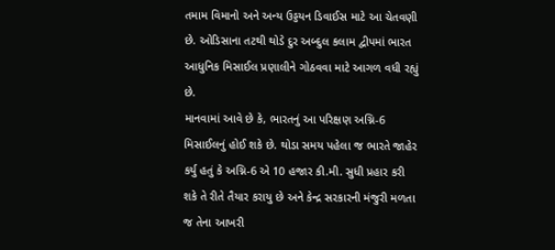તમામ વિમાનો અને અન્ય ઉડ્ડયન ડિવાઈસ માટે આ ચેતવણી છે. ઓડિસાના તટથી થોડે દુર અબ્દુલ કલામ દ્વીપમાં ભારત આધુનિક મિસાઈલ પ્રણાલીને ગોઠવવા માટે આગળ વધી રહ્યું છે.
માનવામાં આવે છે કે, ભારતનું આ પરિક્ષણ અગ્નિ-6 મિસાઈલનું હોઈ શકે છે. થોડા સમય પહેલા જ ભારતે જાહેર કર્યુ હતું કે અગ્નિ-6 એ 10 હજાર કી.મી. સુધી પ્રહાર કરી શકે તે રીતે તૈયાર કરાયુ છે અને કેન્દ્ર સરકારની મંજુરી મળતા જ તેના આખરી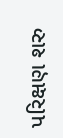પરિક્ષણ શરુ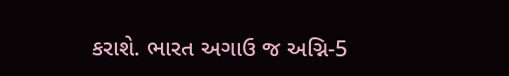કરાશે. ભારત અગાઉ જ અગ્નિ-5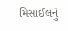મિસાઈલનું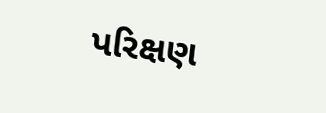પરિક્ષણ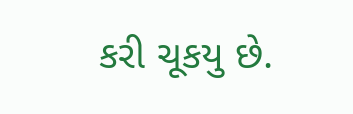કરી ચૂકયુ છે.